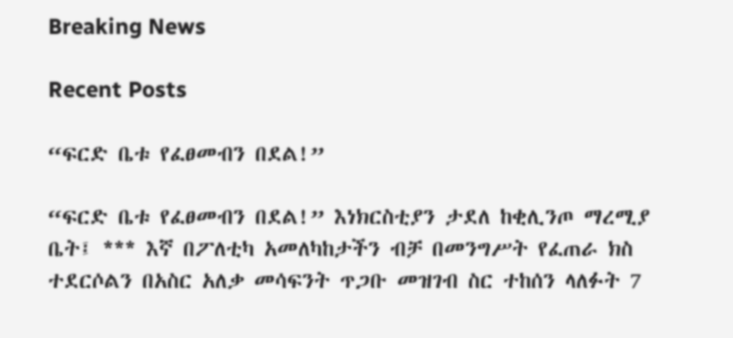Breaking News

Recent Posts

“ፍርድ ቤቱ የፈፀመብን በደል!”

“ፍርድ ቤቱ የፈፀመብን በደል!” እነክርስቲያን ታደለ ከቂሊንጦ ማረሚያ ቤት፤ *** እኛ በፖለቲካ አመለካከታችን ብቻ በመንግሥት የፈጠራ ክስ ተደርሶልን በአስር አለቃ መሳፍንት ጥጋቡ መዝገብ ስር ተከሰን ላለፉት 7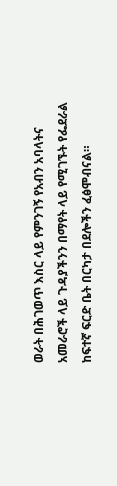ወራት በሕገወጥ እስር ላይ የምንገኝ የአብን አባላትና አመራሮች ላይ ጉዳያችንን በማየት ላይ የሚገኙት የፌደራል ከፍተኛ ፍርድ ቤት በርካታ በደሎችን ፈፅሞብናል።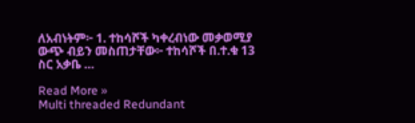ለአብነትም፦ 1. ተከሳሾች ካቀረብነው መቃወሚያ ውጭ ብይን መስጠታቸው፦ ተከሳሾች በ.ተ.ቁ 13 ስር አቃቤ …

Read More »
Multi threaded Redundant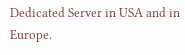Dedicated Server in USA and in Europe.